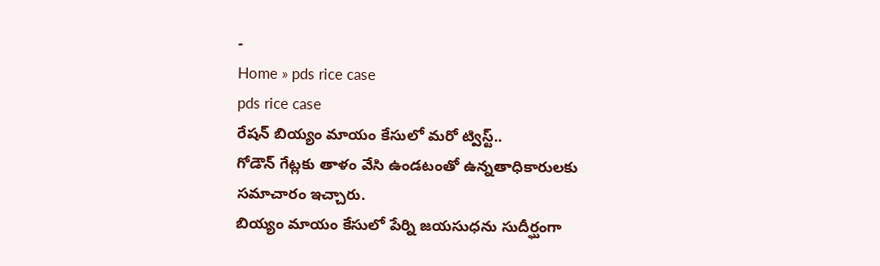-
Home » pds rice case
pds rice case
రేషన్ బియ్యం మాయం కేసులో మరో ట్విస్ట్..
గోడౌన్ గేట్లకు తాళం వేసి ఉండటంతో ఉన్నతాధికారులకు సమాచారం ఇచ్చారు.
బియ్యం మాయం కేసులో పేర్ని జయసుధను సుదీర్ఘంగా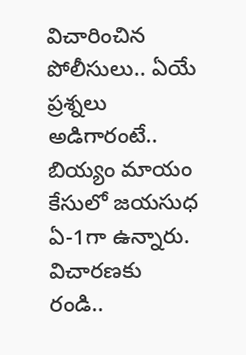విచారించిన పోలీసులు.. ఏయే ప్రశ్నలు అడిగారంటే..
బియ్యం మాయం కేసులో జయసుధ ఏ-1గా ఉన్నారు.
విచారణకు రండి..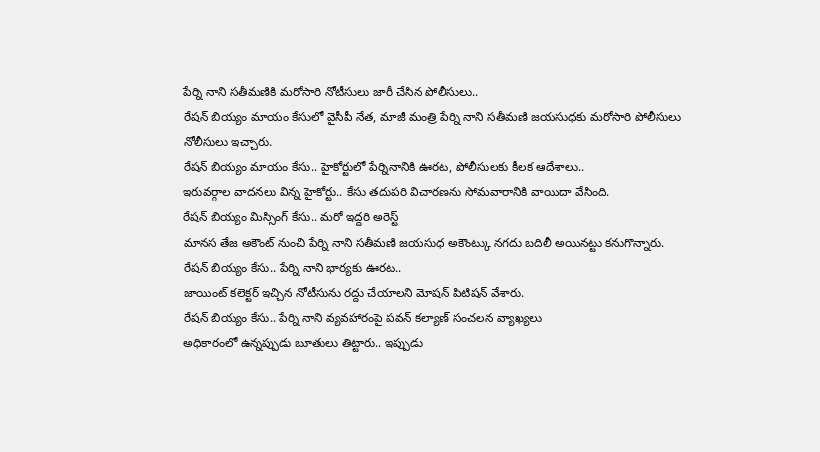పేర్ని నాని సతీమణికి మరోసారి నోటీసులు జారీ చేసిన పోలీసులు..
రేషన్ బియ్యం మాయం కేసులో వైసీపీ నేత, మాజీ మంత్రి పేర్ని నాని సతీమణి జయసుధకు మరోసారి పోలీసులు నోలీసులు ఇచ్చారు.
రేషన్ బియ్యం మాయం కేసు.. హైకోర్టులో పేర్నినానికి ఊరట, పోలీసులకు కీలక ఆదేశాలు..
ఇరువర్గాల వాదనలు విన్న హైకోర్టు.. కేసు తదుపరి విచారణను సోమవారానికి వాయిదా వేసింది.
రేషన్ బియ్యం మిస్సింగ్ కేసు.. మరో ఇద్దరి అరెస్ట్
మానస తేజ అకౌంట్ నుంచి పేర్ని నాని సతీమణి జయసుధ అకౌంట్కు నగదు బదిలీ అయినట్టు కనుగొన్నారు.
రేషన్ బియ్యం కేసు.. పేర్ని నాని భార్యకు ఊరట..
జాయింట్ కలెక్టర్ ఇచ్చిన నోటీసును రద్దు చేయాలని మోషన్ పిటిషన్ వేశారు.
రేషన్ బియ్యం కేసు.. పేర్ని నాని వ్యవహారంపై పవన్ కల్యాణ్ సంచలన వ్యాఖ్యలు
అధికారంలో ఉన్నప్పుడు బూతులు తిట్టారు.. ఇప్పుడు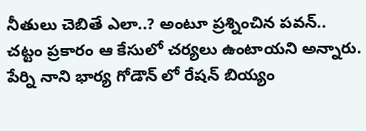నీతులు చెబితే ఎలా..? అంటూ ప్రశ్నించిన పవన్.. చట్టం ప్రకారం ఆ కేసులో చర్యలు ఉంటాయని అన్నారు.
పేర్ని నాని భార్య గోడౌన్ లో రేషన్ బియ్యం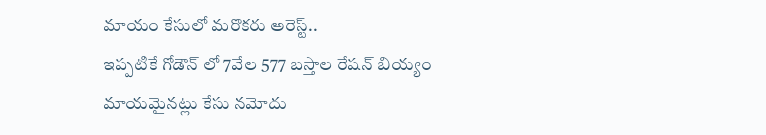మాయం కేసులో మరొకరు అరెస్ట్..
ఇప్పటికే గోడౌన్ లో 7వేల 577 బస్తాల రేషన్ బియ్యం మాయమైనట్లు కేసు నమోదు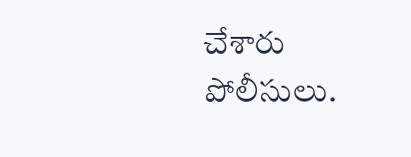చేశారు పోలీసులు.